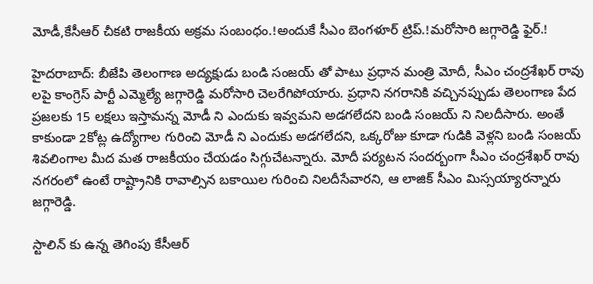మోడీ,కేసీఆర్ చీకటి రాజకీయ అక్రమ సంబంధం.!అందుకే సీఎం బెంగళూర్ ట్రిప్.!మరోసారి జగ్గారెడ్డి ఫైర్.!

హైదరాబాద్: బీజేపి తెలంగాణ అద్యక్షుడు బండి సంజయ్ తో పాటు ప్రధాన మంత్రి మోదీ, సీఎం చంద్రశేఖర్ రావు లపై కాంగ్రెస్ పార్టీ ఎమ్మెల్యే జగ్గారెడ్డి మరోసారి చెలరేగిపోయారు. ప్రధాని నగరానికి వచ్చినప్పుడు తెలంగాణ పేద ప్రజలకు 15 లక్షలు ఇస్తామన్న మోడీ ని ఎందుకు ఇవ్వమని అడగలేదని బండి సంజయ్ ని నిలదీసారు. అంతే కాకుండా 2కోట్ల ఉద్యోగాల గురించి మోడీ ని ఎందుకు అడగలేదని, ఒక్కరోజు కూడా గుడికి వెళ్లని బండి సంజయ్ శివలింగాల మీద మత రాజకీయం చేయడం సిగ్గుచేటన్నారు. మోదీ పర్యటన సందర్బంగా సీఎం చంద్రశేఖర్ రావు నగరంలో ఉంటే రాష్ట్రానికి రావాల్సిన బకాయిల గురించి నిలదీసేవారని, ఆ లాజిక్ సీఎం మిస్సయ్యారన్నారు జగ్గారెడ్డి.

స్టాలిన్ కు ఉన్న తెగింపు కేసీఆర్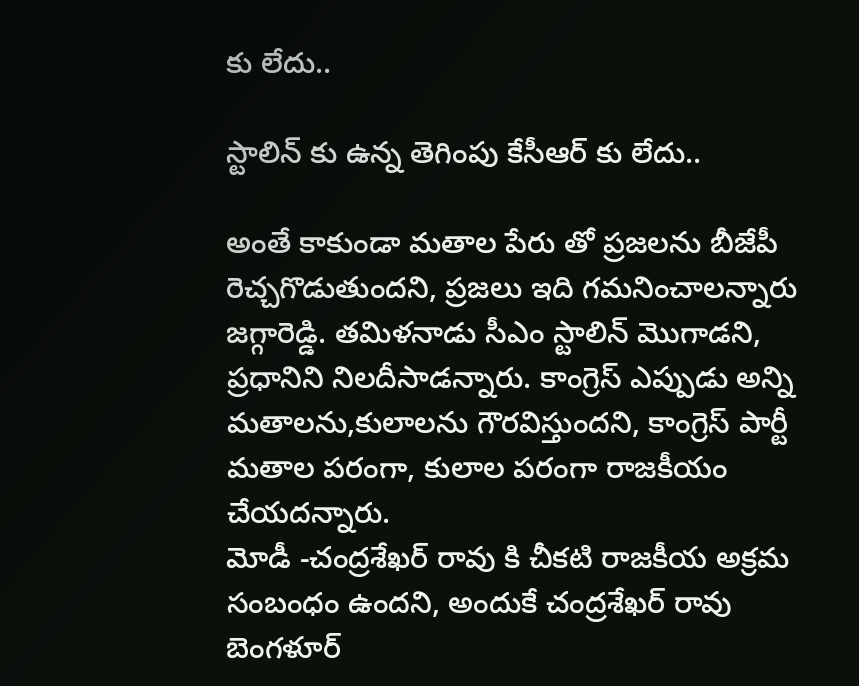కు లేదు..

స్టాలిన్ కు ఉన్న తెగింపు కేసీఆర్ కు లేదు..

అంతే కాకుండా మతాల పేరు తో ప్రజలను బీజేపీ రెచ్చగొడుతుందని, ప్రజలు ఇది గమనించాలన్నారు జగ్గారెడ్డి. తమిళనాడు సీఎం స్టాలిన్ మొగాడని, ప్రధానిని నిలదీసాడన్నారు. కాంగ్రెస్ ఎప్పుడు అన్ని మతాలను,కులాలను గౌరవిస్తుందని, కాంగ్రెస్ పార్టీ మతాల పరంగా, కులాల పరంగా రాజకీయం చేయదన్నారు.
మోడీ -చంద్రశేఖర్ రావు కి చీకటి రాజకీయ అక్రమ సంబంధం ఉందని, అందుకే చంద్రశేఖర్ రావు బెంగళూర్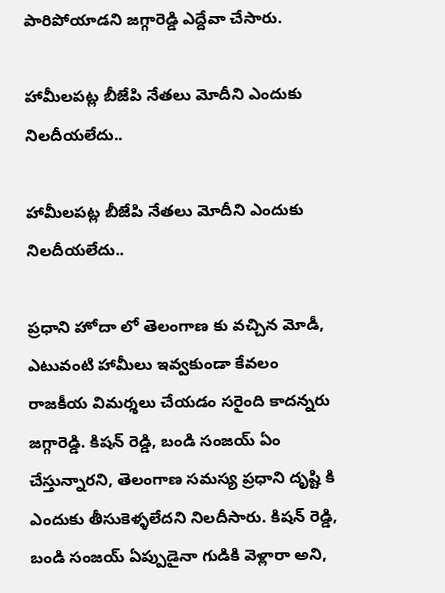పారిపోయాడని జగ్గారెడ్డి ఎద్దేవా చేసారు.

హామీలపట్ల బీజేపి నేతలు మోదీని ఎందుకు నిలదీయలేదు..

హామీలపట్ల బీజేపి నేతలు మోదీని ఎందుకు నిలదీయలేదు..

ప్రధాని హోదా లో తెలంగాణ కు వచ్చిన మోడీ, ఎటువంటి హామీలు ఇవ్వకుండా కేవలం రాజకీయ విమర్శలు చేయడం సరైంది కాదన్నరు జగ్గారెడ్డి. కిషన్ రెడ్డి, బండి సంజయ్ ఏం చేస్తున్నారని, తెలంగాణ సమస్య ప్రధాని దృష్టి కి ఎందుకు తీసుకెళ్ళలేదని నిలదీసారు. కిషన్ రెడ్డి, బండి సంజయ్ ఏప్పుడైనా గుడికి వెళ్లారా అని,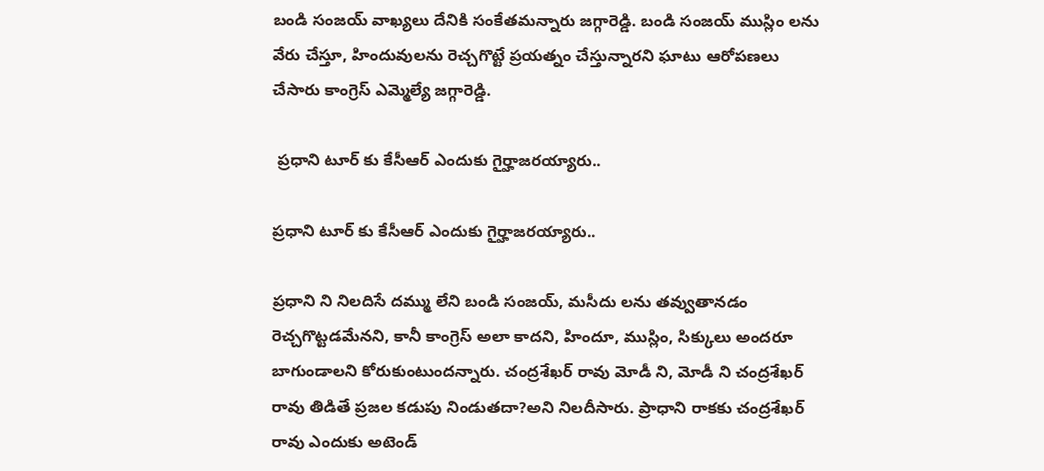బండి సంజయ్ వాఖ్యలు దేనికి సంకేతమన్నారు జగ్గారెడ్డి. బండి సంజయ్ ముస్లిం లను వేరు చేస్తూ, హిందువులను రెచ్చగొట్టే ప్రయత్నం చేస్తున్నారని ఘాటు ఆరోపణలు చేసారు కాంగ్రెస్ ఎమ్మెల్యే జగ్గారెడ్డి.

 ప్రధాని టూర్ కు కేసీఆర్ ఎందుకు గైర్హాజరయ్యారు..

ప్రధాని టూర్ కు కేసీఆర్ ఎందుకు గైర్హాజరయ్యారు..

ప్రధాని ని నిలదిసే దమ్ము లేని బండి సంజయ్, మసీదు లను తవ్వుతానడం రెచ్చగొట్టడమేనని, కానీ కాంగ్రెస్ అలా కాదని, హిందూ, ముస్లిం, సిక్కులు అందరూ బాగుండాలని కోరుకుంటుందన్నారు. చంద్రశేఖర్ రావు మోడీ ని, మోడీ ని చంద్రశేఖర్ రావు తిడితే ప్రజల కడుపు నిండుతదా?అని నిలదీసారు. ప్రాధాని రాకకు చంద్రశేఖర్ రావు ఎందుకు అటెండ్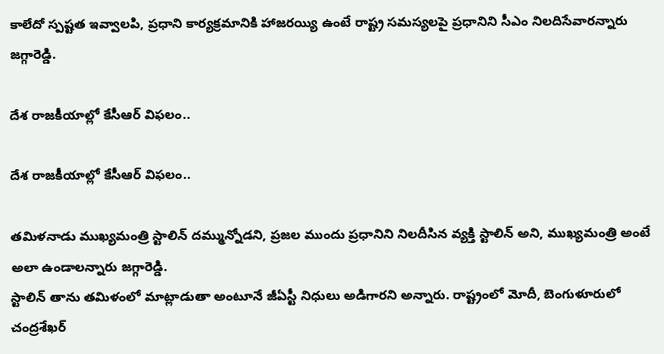కాలేదో స్పష్టత ఇవ్వాలపి, ప్రధాని కార్యక్రమానికి హాజరయ్యి ఉంటే రాష్ట్ర సమస్యలపై ప్రధానిని సీఎం నిలదిసేవారన్నారు జగ్గారెడ్డి.

దేశ రాజకీయాల్లో కేసీఆర్ విఫలం..

దేశ రాజకీయాల్లో కేసీఆర్ విఫలం..

తమిళనాడు ముఖ్యమంత్రి స్టాలిన్ దమ్మున్నోడని, ప్రజల ముందు ప్రధానిని నిలదీసిన వ్యక్తి స్టాలిన్ అని, ముఖ్యమంత్రి అంటే అలా ఉండాలన్నారు జగ్గారెడ్డి.
స్టాలిన్ తాను తమిళంలో మాట్లాడుతా అంటూనే జీఏస్టీ నిధులు అడిగారని అన్నారు. రాష్ట్రంలో మోదీ, బెంగుళూరులో చంద్రశేఖర్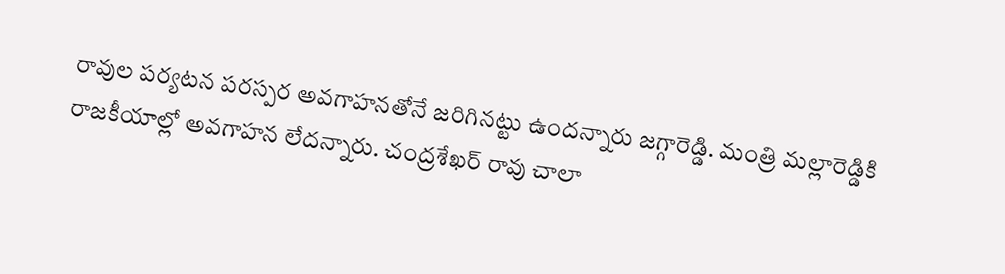రావుల పర్యటన పరస్పర అవగాహనతోనే జరిగినట్టు ఉందన్నారు జగ్గారెడ్డి. మంత్రి మల్లారెడ్డికి రాజకీయాల్లో అవగాహన లేదన్నారు. చంద్రశేఖర్ రావు చాలా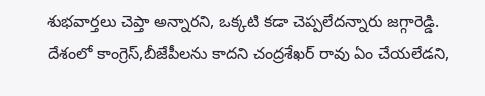శుభవార్తలు చెప్తా అన్నారని, ఒక్కటి కడా చెప్పలేదన్నారు జగ్గారెడ్డి. దేశంలో కాంగ్రెస్,బీజేపీలను కాదని చంద్రశేఖర్ రావు ఏం చేయలేడని,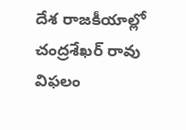దేశ రాజకీయాల్లో చంద్రశేఖర్ రావు విఫలం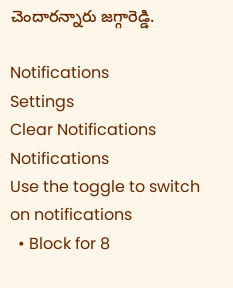చెందారన్నారు జగ్గారెడ్డి.

Notifications
Settings
Clear Notifications
Notifications
Use the toggle to switch on notifications
  • Block for 8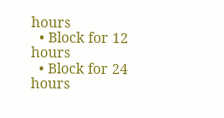hours
  • Block for 12 hours
  • Block for 24 hours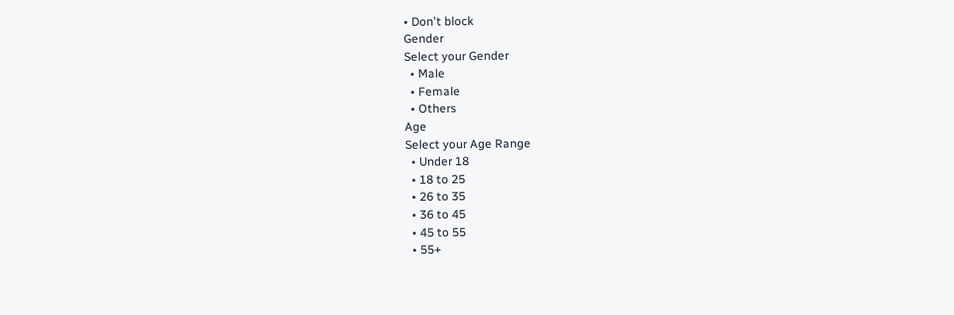• Don't block
Gender
Select your Gender
  • Male
  • Female
  • Others
Age
Select your Age Range
  • Under 18
  • 18 to 25
  • 26 to 35
  • 36 to 45
  • 45 to 55
  • 55+